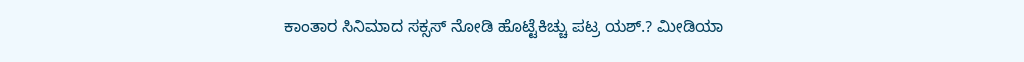ಕಾಂತಾರ ಸಿನಿಮಾದ ಸಕ್ಸಸ್ ನೋಡಿ ಹೊಟ್ಟೆಕಿಚ್ಚು ಪಟ್ರ ಯಶ್.? ಮೀಡಿಯಾ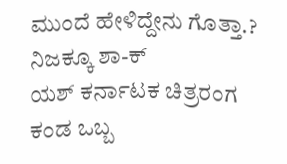ಮುಂದೆ ಹೇಳಿದ್ದೇನು ಗೊತ್ತಾ.? ನಿಜಕ್ಕೂ ಶಾ-ಕ್
ಯಶ್ ಕರ್ನಾಟಕ ಚಿತ್ರರಂಗ ಕಂಡ ಒಬ್ಬ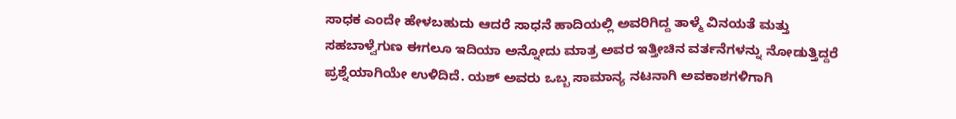ಸಾಧಕ ಎಂದೇ ಹೇಳಬಹುದು ಆದರೆ ಸಾಧನೆ ಹಾದಿಯಲ್ಲಿ ಅವರಿಗಿದ್ದ ತಾಳ್ಮೆ ವಿನಯತೆ ಮತ್ತು ಸಹಬಾಳ್ವೆಗುಣ ಈಗಲೂ ಇದಿಯಾ ಅನ್ನೋದು ಮಾತ್ರ ಅವರ ಇತ್ತೀಚಿನ ವರ್ತನೆಗಳನ್ನು ನೋಡುತ್ತಿದ್ದರೆ ಪ್ರಶ್ನೆಯಾಗಿಯೇ ಉಳಿದಿದೆ. ಯಶ್ ಅವರು ಒಬ್ಬ ಸಾಮಾನ್ಯ ನಟನಾಗಿ ಅವಕಾಶಗಳಿಗಾಗಿ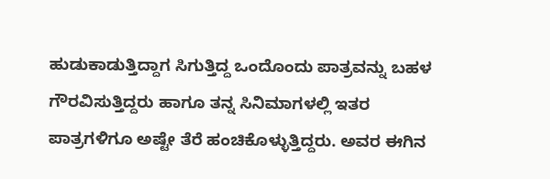ಹುಡುಕಾಡುತ್ತಿದ್ದಾಗ ಸಿಗುತ್ತಿದ್ದ ಒಂದೊಂದು ಪಾತ್ರವನ್ನು ಬಹಳ ಗೌರವಿಸುತ್ತಿದ್ದರು ಹಾಗೂ ತನ್ನ ಸಿನಿಮಾಗಳಲ್ಲಿ ಇತರ ಪಾತ್ರಗಳಿಗೂ ಅಷ್ಟೇ ತೆರೆ ಹಂಚಿಕೊಳ್ಳುತ್ತಿದ್ದರು. ಅವರ ಈಗಿನ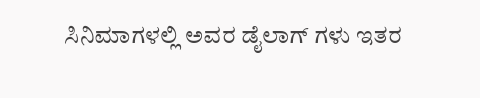ಸಿನಿಮಾಗಳಲ್ಲಿ ಅವರ ಡೈಲಾಗ್ ಗಳು ಇತರ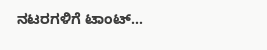ನಟರಗಳಿಗೆ ಟಾಂಟ್…